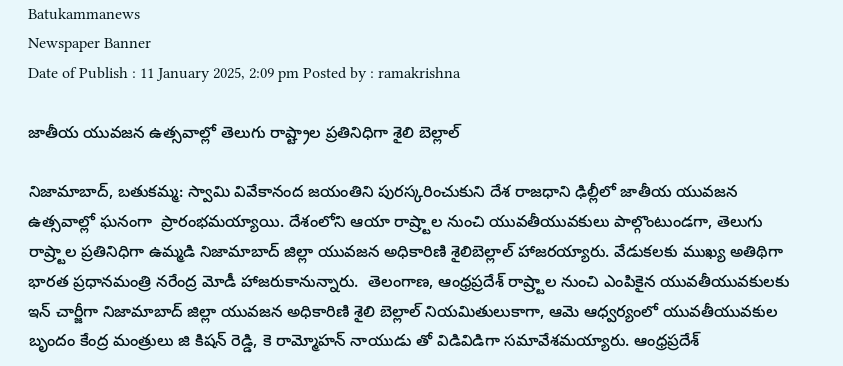Batukammanews
Newspaper Banner
Date of Publish : 11 January 2025, 2:09 pm Posted by : ramakrishna

జాతీయ యువజన ఉత్సవాల్లో తెలుగు రాష్ట్రాల ప్రతినిధిగా శైలి బెల్లాల్

నిజామాబాద్, బతుకమ్మ: స్వామి వివేకానంద జయంతిని పురస్కరించుకుని దేశ రాజధాని ఢిల్లీలో జాతీయ యువజన ఉత్సవాల్లో ఘనంగా  ప్రారంభమయ్యాయి. దేశంలోని ఆయా రాష్ర్టాల నుంచి యువతీయువకులు పాల్గొంటుండగా, తెలుగు రాష్ర్టాల ప్రతినిధిగా ఉమ్మడి నిజామాబాద్ జిల్లా యువజన అధికారిణి శైలిబెల్లాల్ హాజరయ్యారు. వేడుకలకు ముఖ్య అతిథిగా భారత ప్రధానమంత్రి నరేంద్ర మోడీ హాజరుకానున్నారు.  తెలంగాణ, ఆంధ్రప్రదేశ్ రాష్ర్టాల నుంచి ఎంపికైన యువతీయువకులకు ఇన్ చార్జీగా నిజామాబాద్ జిల్లా యువజన అధికారిణి శైలి బెల్లాల్ నియమితులుకాగా, ఆమె ఆధ్వర్యంలో యువతీయువకుల బృందం కేంద్ర మంత్రులు జి కిషన్ రెడ్డి, కె రామ్మోహన్ నాయుడు తో విడివిడిగా సమావేశమయ్యారు. ఆంధ్రప్రదేశ్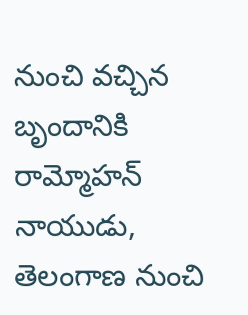నుంచి వచ్చిన బృందానికి రామ్మోహన్ నాయుడు, తెలంగాణ నుంచి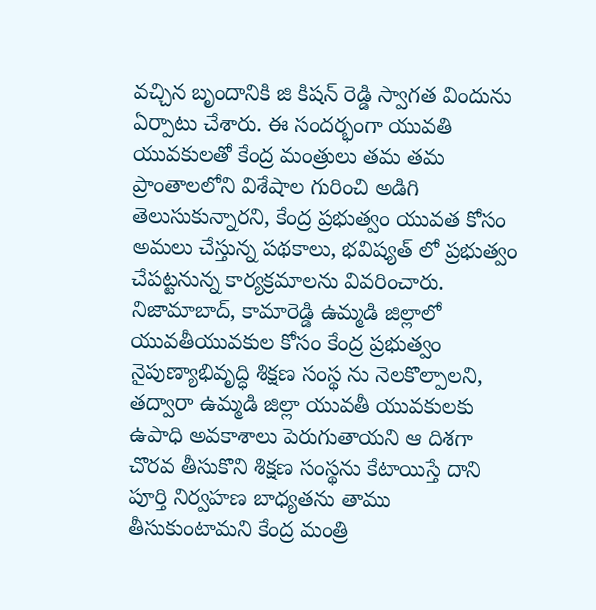వచ్చిన బృందానికి జి కిషన్ రెడ్డి స్వాగత విందును ఏర్పాటు చేశారు. ఈ సందర్భంగా యువతి యువకులతో కేంద్ర మంత్రులు తమ తమ ప్రాంతాలలోని విశేషాల గురించి అడిగి తెలుసుకున్నారని, కేంద్ర ప్రభుత్వం యువత కోసం అమలు చేస్తున్న పథకాలు, భవిష్యత్ లో ప్రభుత్వం చేపట్టనున్న కార్యక్రమాలను వివరించారు. నిజామాబాద్, కామారెడ్డి ఉమ్మడి జిల్లాలో యువతీయువకుల కోసం కేంద్ర ప్రభుత్వం  నైపుణ్యాభివృద్ధి శిక్షణ సంస్థ ను నెలకొల్పాలని, తద్వారా ఉమ్మడి జిల్లా యువతీ యువకులకు ఉపాధి అవకాశాలు పెరుగుతాయని ఆ దిశగా చొరవ తీసుకొని శిక్షణ సంస్థను కేటాయిస్తే దాని పూర్తి నిర్వహణ బాధ్యతను తాము తీసుకుంటామని కేంద్ర మంత్రి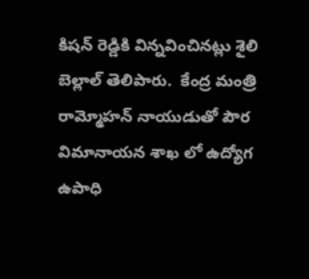కిషన్ రెడ్డికి విన్నవించినట్లు శైలి బెల్లాల్ తెలిపారు.  కేంద్ర మంత్రి రామ్మోహన్ నాయుడుతో పౌర విమానాయన శాఖ లో ఉద్యోగ ఉపాధి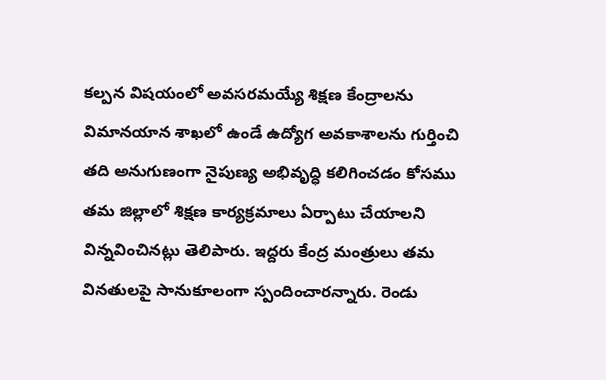కల్పన విషయంలో అవసరమయ్యే శిక్షణ కేంద్రాలను విమానయాన శాఖలో ఉండే ఉద్యోగ అవకాశాలను గుర్తించి తది అనుగుణంగా నైపుణ్య అభివృద్ధి కలిగించడం కోసము తమ జిల్లాలో శిక్షణ కార్యక్రమాలు ఏర్పాటు చేయాలని విన్నవించినట్లు తెలిపారు. ఇద్దరు కేంద్ర మంత్రులు తమ వినతులపై సానుకూలంగా స్పందించారన్నారు. రెండు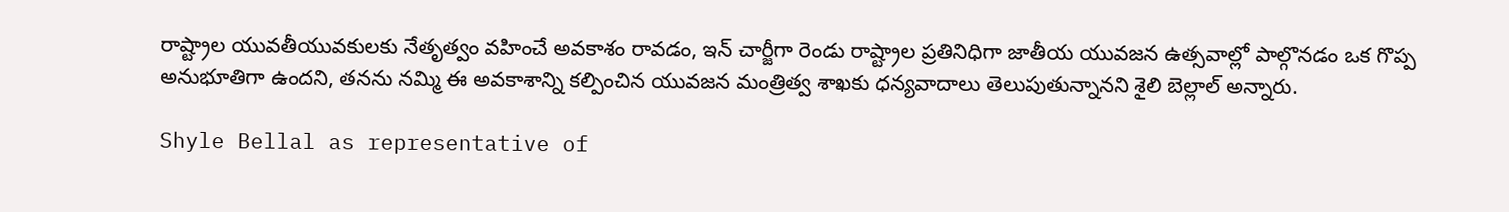రాష్ట్రాల యువతీయువకులకు నేతృత్వం వహించే అవకాశం రావడం, ఇన్ చార్జీగా రెండు రాష్ట్రాల ప్రతినిధిగా జాతీయ యువజన ఉత్సవాల్లో పాల్గొనడం ఒక గొప్ప అనుభూతిగా ఉందని, తనను నమ్మి ఈ అవకాశాన్ని కల్పించిన యువజన మంత్రిత్వ శాఖకు ధన్యవాదాలు తెలుపుతున్నానని శైలి బెల్లాల్ అన్నారు.

Shyle Bellal as representative of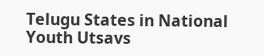Telugu States in National Youth Utsavs